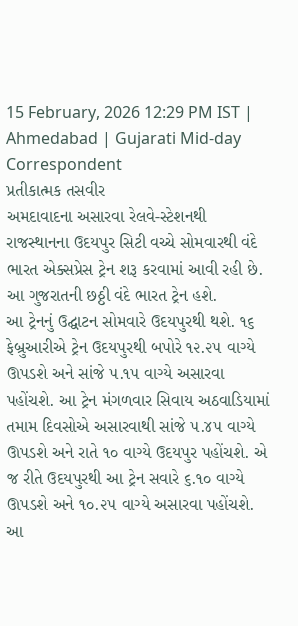15 February, 2026 12:29 PM IST | Ahmedabad | Gujarati Mid-day Correspondent
પ્રતીકાત્મક તસવીર
અમદાવાદના અસારવા રેલવે-સ્ટેશનથી રાજસ્થાનના ઉદયપુર સિટી વચ્ચે સોમવારથી વંદે ભારત એક્સપ્રેસ ટ્રેન શરૂ કરવામાં આવી રહી છે. આ ગુજરાતની છઠ્ઠી વંદે ભારત ટ્રેન હશે.
આ ટ્રેનનું ઉદ્ઘાટન સોમવારે ઉદયપુરથી થશે. ૧૬ ફેબ્રુઆરીએ ટ્રેન ઉદયપુરથી બપોરે ૧૨.૨૫ વાગ્યે ઊપડશે અને સાંજે ૫.૧૫ વાગ્યે અસારવા પહોંચશે. આ ટ્રેન મંગળવાર સિવાય અઠવાડિયામાં તમામ દિવસોએ અસારવાથી સાંજે ૫.૪૫ વાગ્યે ઊપડશે અને રાતે ૧૦ વાગ્યે ઉદયપુર પહોંચશે. એ જ રીતે ઉદયપુરથી આ ટ્રેન સવારે ૬.૧૦ વાગ્યે ઊપડશે અને ૧૦.૨૫ વાગ્યે અસારવા પહોંચશે. આ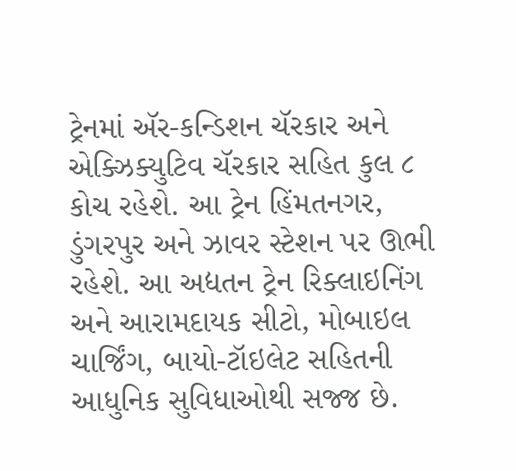ટ્રેનમાં ઍર-કન્ડિશન ચૅરકાર અને એક્ઝિક્યુટિવ ચૅરકાર સહિત કુલ ૮ કોચ રહેશે. આ ટ્રેન હિંમતનગર, ડુંગરપુર અને ઝાવર સ્ટેશન પર ઊભી રહેશે. આ અદ્યતન ટ્રેન રિક્લાઇનિંગ અને આરામદાયક સીટો, મોબાઇલ ચાર્જિંગ, બાયો-ટૉઇલેટ સહિતની આધુનિક સુવિધાઓથી સજ્જ છે.